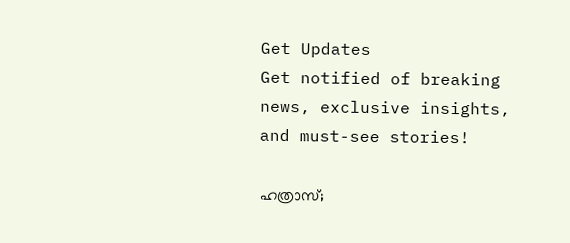Get Updates
Get notified of breaking news, exclusive insights, and must-see stories!

ഹത്രാസ്;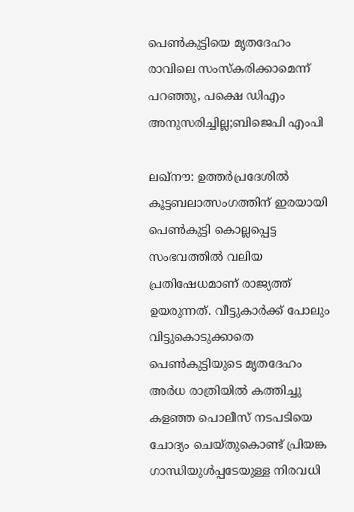പെണ്‍കുട്ടിയെ മൃതദേഹം രാവിലെ സംസ്കരിക്കാമെന്ന് പറഞ്ഞു, പക്ഷെ ഡിഎം അനുസരിച്ചില്ല;ബിജെപി എംപി

ലഖ്നൗ: ഉത്തര്‍പ്രദേശില്‍ കൂട്ടബലാത്സംഗത്തിന് ഇരയായി പെണ്‍കുട്ടി കൊല്ലപ്പെട്ട സംഭവത്തില്‍ വലിയ പ്രതിഷേധമാണ് രാജ്യത്ത് ഉയരുന്നത്. വീട്ടുകാര്‍ക്ക് പോലും വിട്ടുകൊടുക്കാതെ പെണ്‍കുട്ടിയുടെ മൃതദേഹം അര്‍ധ രാത്രിയില്‍ കത്തിച്ചു കളഞ്ഞ പൊലീസ് നടപടിയെ ചോദ്യം ചെയ്തുകൊണ്ട് പ്രിയങ്ക ഗാന്ധിയുള്‍പ്പടേയുള്ള നിരവധി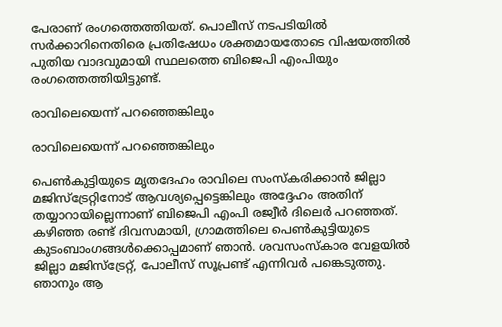പേരാണ് രംഗത്തെത്തിയത്. പൊലീസ് നടപടിയില്‍ സര്‍ക്കാറിനെതിരെ പ്രതിഷേധം ശക്തമായതോടെ വിഷയത്തില്‍ പുതിയ വാദവുമായി സ്ഥലത്തെ ബിജെപി എംപിയും രംഗത്തെത്തിയിട്ടുണ്ട്.

രാവിലെയെന്ന് പറഞ്ഞെങ്കിലും

രാവിലെയെന്ന് പറഞ്ഞെങ്കിലും

പെണ്‍കുട്ടിയുടെ മൃതദേഹം രാവിലെ സംസ്കരിക്കാന്‍ ജില്ലാ മജിസ്ട്രേറ്റിനോട് ആവശ്യപ്പെട്ടെങ്കിലും അദ്ദേഹം അതിന് തയ്യാറായില്ലെന്നാണ് ബിജെപി എംപി രജ്വീര്‍ ദിലെര്‍ പറഞ്ഞത്. കഴിഞ്ഞ രണ്ട് ദിവസമായി, ഗ്രാമത്തിലെ പെണ്‍കുട്ടിയുടെ കുടംബാംഗങ്ങള്‍ക്കൊപ്പമാണ് ഞാന്‍. ശവസംസ്കാര വേളയിൽ ജില്ലാ മജിസ്‌ട്രേറ്റ്, പോലീസ് സൂപ്രണ്ട് എന്നിവർ പങ്കെടുത്തു. ഞാനും ആ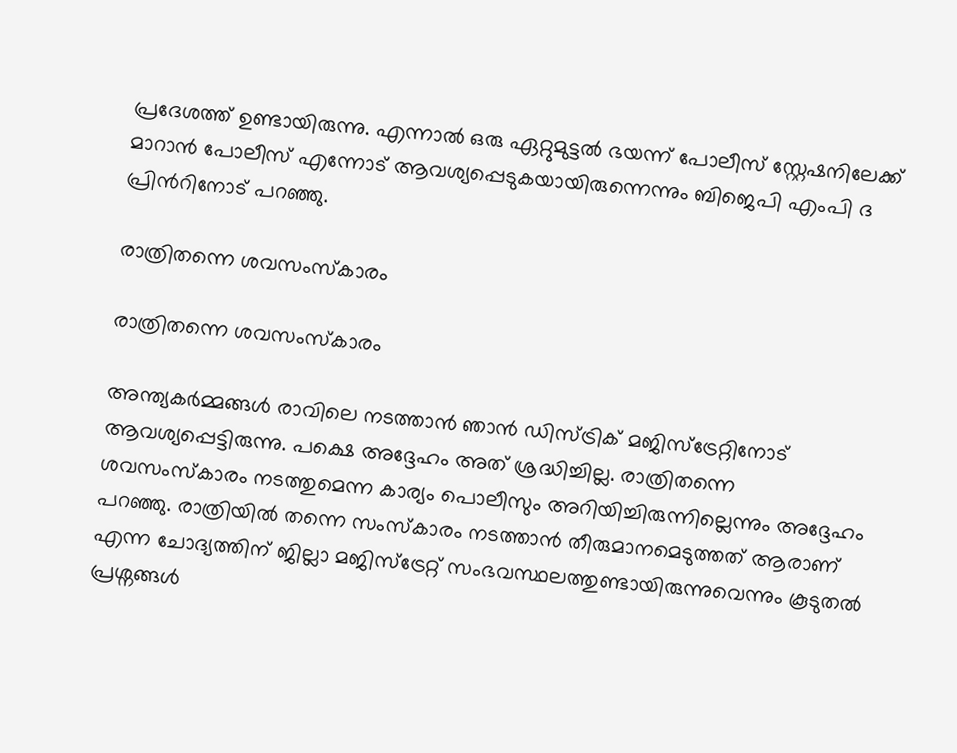പ്രദേശത്ത് ഉണ്ടായിരുന്നു. എന്നാൽ ഒരു ഏറ്റുമുട്ടൽ ഭയന്ന് പോലീസ് സ്റ്റേഷനിലേക്ക് മാറാൻ പോലീസ് എന്നോട് ആവശ്യപ്പെടുകയായിരുന്നെന്നും ബിജെപി എംപി ദ പ്രിന്‍റിനോട് പറഞ്ഞു.

രാത്രിതന്നെ ശവസംസ്കാരം

രാത്രിതന്നെ ശവസംസ്കാരം

അന്ത്യകര്‍മ്മങ്ങള്‍ രാവിലെ നടത്താന്‍ ഞാന്‍ ഡിസ്ട്രിക് മജിസ്ട്രേറ്റിനോട് ആവശ്യപ്പെട്ടിരുന്നു. പക്ഷെ അദ്ദേഹം അത് ശ്രദ്ധിച്ചില്ല. രാത്രിതന്നെ ശവസംസ്കാരം നടത്തുമെന്ന കാര്യം പൊലീസും അറിയിച്ചിരുന്നില്ലെന്നും അദ്ദേഹം പറഞ്ഞു. രാത്രിയിൽ തന്നെ സംസ്കാരം നടത്താന്‍ തീരുമാനമെടുത്തത് ആരാണ് എന്ന ചോദ്യത്തിന് ജില്ലാ മജിസ്‌ട്രേറ്റ് സംഭവസ്ഥലത്തുണ്ടായിരുന്നുവെന്നും കൂടുതൽ പ്രശ്നങ്ങള്‍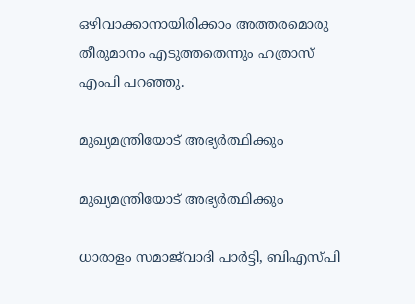ഒഴിവാക്കാനായിരിക്കാം അത്തരമൊരു തീരുമാനം എടുത്തതെന്നും ഹത്രാസ് എംപി പറഞ്ഞു.

മുഖ്യമന്ത്രിയോട് അഭ്യർത്ഥിക്കും

മുഖ്യമന്ത്രിയോട് അഭ്യർത്ഥിക്കും

ധാരാളം സമാജ്‌വാദി പാർട്ടി, ബി‌എസ്‌പി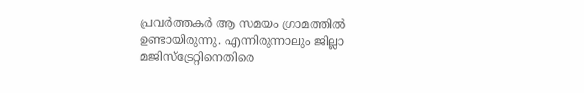പ്രവർത്തകർ ആ സമയം ഗ്രാമത്തില്‍ ഉണ്ടായിരുന്നു. എന്നിരുന്നാലും ജില്ലാ മജിസ്‌ട്രേറ്റിനെതിരെ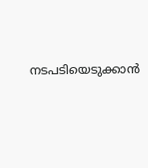നടപടിയെടുക്കാൻ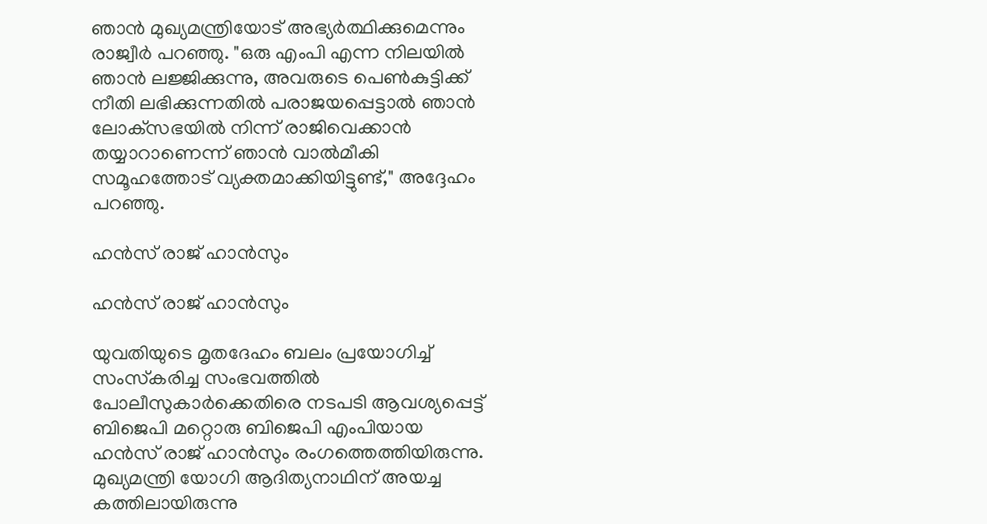ഞാൻ മുഖ്യമന്ത്രിയോട് അഭ്യർത്ഥിക്കുമെന്നും രാജ്വീര്‍ പറഞ്ഞു. "ഒരു എം‌പി എന്ന നിലയിൽ ഞാൻ ലജ്ജിക്കുന്നു, അവരുടെ പെൺകുട്ടിക്ക് നീതി ലഭിക്കുന്നതിൽ പരാജയപ്പെട്ടാൽ ഞാൻ ലോക്‌സഭയിൽ നിന്ന് രാജിവെക്കാൻ തയ്യാറാണെന്ന് ഞാൻ വാൽമീകി സമൂഹത്തോട് വ്യക്തമാക്കിയിട്ടുണ്ട്," അദ്ദേഹം പറഞ്ഞു.

ഹന്‍സ് രാജ് ഹാന്‍സും

ഹന്‍സ് രാജ് ഹാന്‍സും

യുവതിയുടെ മൃതദേഹം ബലം പ്രയോഗിച്ച് സംസ്‌കരിച്ച സംഭവത്തില്‍ പോലീസുകാര്‍ക്കെതിരെ നടപടി ആവശ്യപ്പെട്ട് ബിജെപി മറ്റൊരു ബിജെപി എംപിയായ ഹന്‍സ് രാജ് ഹാന്‍സും രംഗത്തെത്തിയിരുന്നു. മുഖ്യമന്ത്രി യോഗി ആദിത്യനാഥിന് അയച്ച കത്തിലായിരുന്നു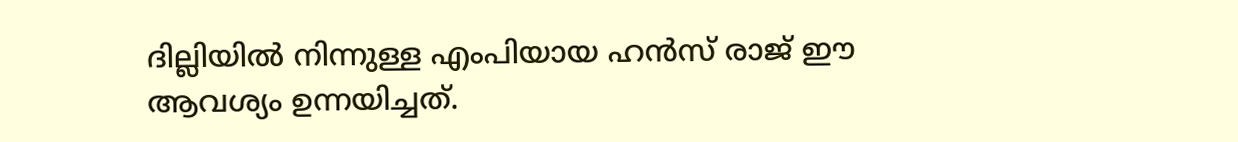ദില്ലിയില്‍ നിന്നുള്ള എംപിയായ ഹന്‍സ് രാജ് ഈ ആവശ്യം ഉന്നയിച്ചത്.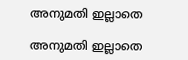അനുമതി ഇല്ലാതെ

അനുമതി ഇല്ലാതെ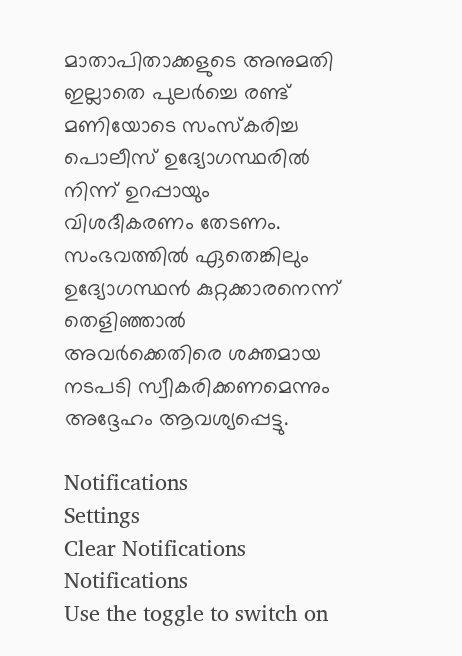മാതാപിതാക്കളുടെ അനുമതി ഇല്ലാതെ പുലര്‍ച്ചെ രണ്ട് മണിയോടെ സംസ്കരിച്ച പൊലീസ് ഉദ്യോഗസ്ഥരില്‍ നിന്ന് ഉറപ്പായും വിശദീകരണം തേടണം. സംഭവത്തില്‍ ഏതെങ്കിലും ഉദ്യോഗസ്ഥന്‍ കുറ്റക്കാരനെന്ന് തെളിഞ്ഞാല്‍ അവര്‍ക്കെതിരെ ശക്തമായ നടപടി സ്വീകരിക്കണമെന്നും അദ്ദേഹം ആവശ്യപ്പെട്ടു.

Notifications
Settings
Clear Notifications
Notifications
Use the toggle to switch on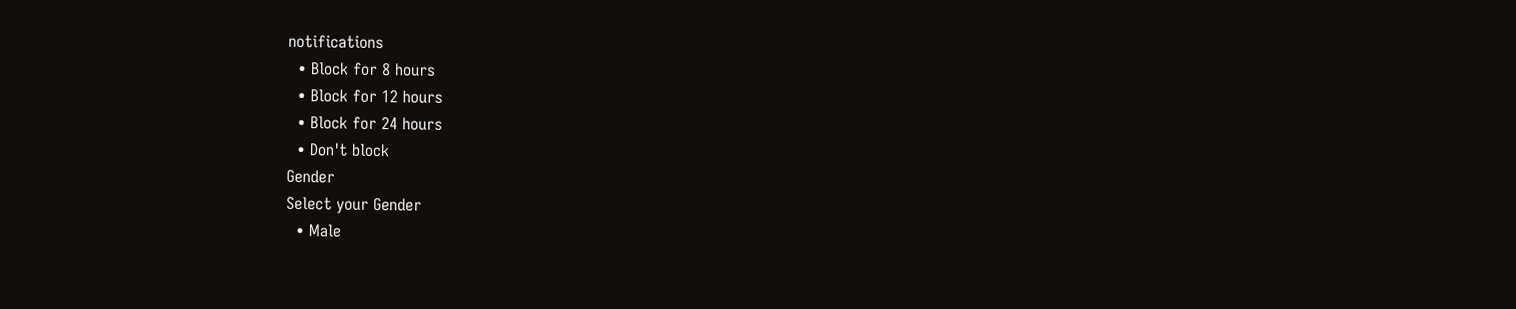notifications
  • Block for 8 hours
  • Block for 12 hours
  • Block for 24 hours
  • Don't block
Gender
Select your Gender
  • Male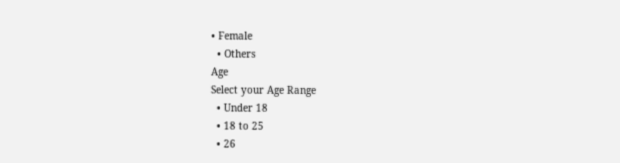• Female
  • Others
Age
Select your Age Range
  • Under 18
  • 18 to 25
  • 26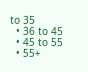to 35
  • 36 to 45
  • 45 to 55
  • 55+